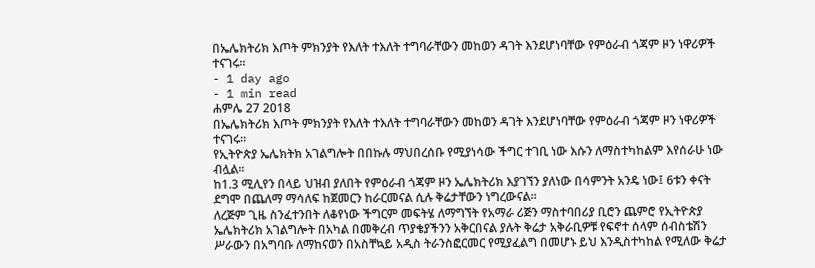በኤሌክትሪክ እጦት ምክንያት የእለት ተእለት ተግባራቸውን መከወን ዳገት እንደሆነባቸው የምዕራብ ጎጃም ዞን ነዋሪዎች ተናገሩ፡፡
- 1 day ago
- 1 min read
ሐምሌ 27 2018
በኤሌክትሪክ እጦት ምክንያት የእለት ተእለት ተግባራቸውን መከወን ዳገት እንደሆነባቸው የምዕራብ ጎጃም ዞን ነዋሪዎች ተናገሩ፡፡
የኢትዮጵያ ኤሌክትክ አገልግሎት በበኩሉ ማህበረሰቡ የሚያነሳው ችግር ተገቢ ነው እሱን ለማስተካከልም እየሰራሁ ነው ብሏል፡፡
ከ1.3 ሚሊየን በላይ ህዝብ ያለበት የምዕራብ ጎጃም ዞን ኤሌክትሪክ እያገኘን ያለነው በሳምንት አንዴ ነው፤ 6ቱን ቀናት ደግሞ በጨለማ ማሳለፍ ከጀመርን ከራርመናል ሲሉ ቅሬታቸውን ነግረውናል፡፡
ለረጅም ጊዜ ስንፈተንበት ለቆየነው ችግርም መፍትሄ ለማግኘት የአማራ ሪጅን ማስተባበሪያ ቢሮን ጨምሮ የኢትዮጵያ ኤሌክትሪክ አገልግሎት በአካል በመቅረብ ጥያቄያችንን አቅርበናል ያሉት ቅሬታ አቅራቢዎቹ የፍኖተ ሰላም ሰብስቴሽን ሥራውን በአግባቡ ለማከናወን በአስቸኳይ አዲስ ትራንስፎርመር የሚያፈልግ በመሆኑ ይህ እንዲስተካከል የሚለው ቅሬታ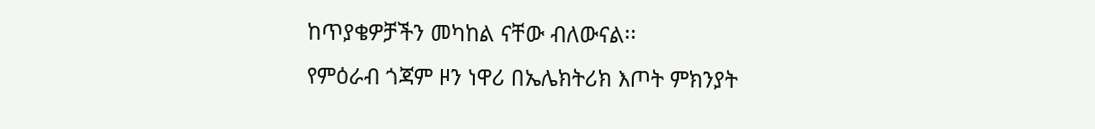ከጥያቄዎቻችን መካከል ናቸው ብለውናል፡፡
የምዕራብ ጎጃም ዞን ነዋሪ በኤሌክትሪክ እጦት ምክንያት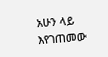አሁን ላይ እየገጠመው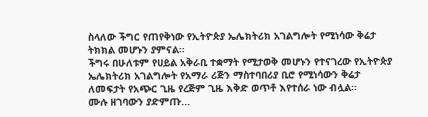ስላለው ችግር የጠየቅነው የኢትዮጵያ ኤሌክትሪክ አገልግሎት የሚነሳው ቅሬታ ትክክል መሆኑን ያምናል፡፡
ችግሩ በሁለቱም የሀይል አቅራቢ ተቋማት የሚታወቅ መሆኑን የተናገረው የኢትዮጵያ ኤሌክትሪክ አገልግሎት የአማራ ሪጅን ማስተባበሪያ ቢሮ የሚነሳውን ቅሬታ ለመፍታት የአጭር ጊዜ የረጅም ጊዜ እቅድ ወጥቶ እየተሰራ ነው ብሏል።
ሙሉ ዘገባውን ያድምጡ...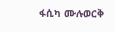ፋሲካ ሙሉወርቅ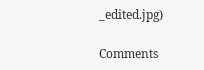_edited.jpg)

Comments